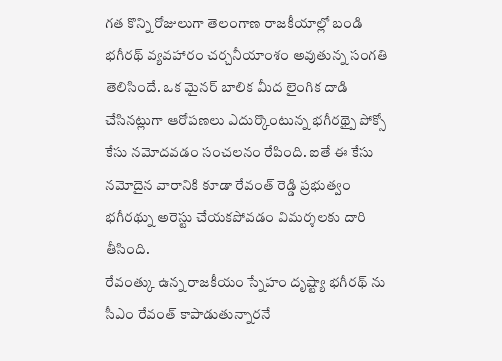గత కొన్ని రోజులుగా తెలంగాణ రాజకీయాల్లో బండి భగీరథ్ వ్యవహారం చర్చనీయాంశం అవుతున్న సంగతి తెలిసిందే. ఒక మైనర్ బాలిక మీద లైంగిక దాడి చేసినట్లుగా ఆరోపణలు ఎదుర్కొంటున్న భగీరథ్పై పోక్సో కేసు నమోదవడం సంచలనం రేపింది. ఐతే ఈ కేసు నమోదైన వారానికి కూడా రేవంత్ రెడ్డి ప్రభుత్వం భగీరథ్ను అరెస్టు చేయకపోవడం విమర్శలకు దారి తీసింది.
రేవంత్కు ఉన్న రాజకీయం స్నేహం దృష్ట్యా భగీరథ్ ను సీఎం రేవంత్ కాపాడుతున్నారనే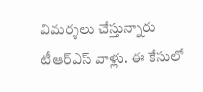విమర్శలు చేస్తున్నారు టీఆర్ఎస్ వాళ్లు. ఈ కేసులో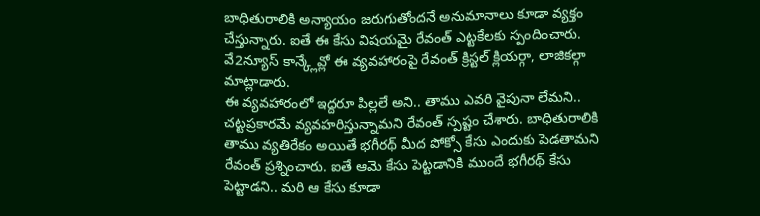బాధితురాలికి అన్యాయం జరుగుతోందనే అనుమానాలు కూడా వ్యక్తం చేస్తున్నారు. ఐతే ఈ కేసు విషయమై రేవంత్ ఎట్టకేలకు స్పందించారు. వే2న్యూస్ కాన్క్లేవ్లో ఈ వ్యవహారంపై రేవంత్ క్రిస్టల్ క్లియర్గా, లాజికల్గా మాట్లాడారు.
ఈ వ్యవహారంలో ఇద్దరూ పిల్లలే అని.. తాము ఎవరి వైపునా లేమని.. చట్టప్రకారమే వ్యవహరిస్తున్నామని రేవంత్ స్పష్టం చేశారు. బాధితురాలికి తాము వ్యతిరేకం అయితే భగీరథ్ మీద పోక్సో కేసు ఎందుకు పెడతామని రేవంత్ ప్రశ్నించారు. ఐతే ఆమె కేసు పెట్టడానికి ముందే భగీరథ్ కేసు పెట్టాడని.. మరి ఆ కేసు కూడా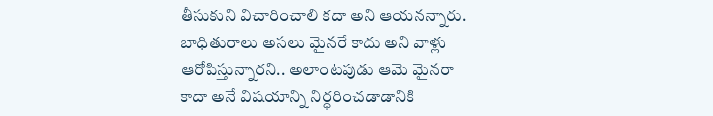తీసుకుని విచారించాలి కదా అని ఆయనన్నారు.
బాధితురాలు అసలు మైనరే కాదు అని వాళ్లు ఆరోపిస్తున్నారని.. అలాంటపుడు ఆమె మైనరా కాదా అనే విషయాన్ని నిర్ధరించడాడానికి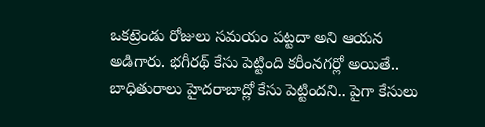ఒకట్రెండు రోజులు సమయం పట్టదా అని ఆయన అడిగారు. భగీరథ్ కేసు పెట్టింది కరీంనగర్లో అయితే.. బాధితురాలు హైదరాబాద్లో కేసు పెట్టిందని.. పైగా కేసులు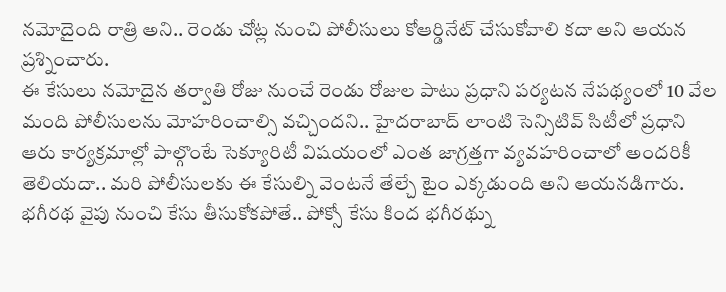నమోదైంది రాత్రి అని.. రెండు చోట్ల నుంచి పోలీసులు కోఆర్డినేట్ చేసుకోవాలి కదా అని ఆయన ప్రశ్నించారు.
ఈ కేసులు నమోదైన తర్వాతి రోజు నుంచే రెండు రోజుల పాటు ప్రధాని పర్యటన నేపథ్యంలో 10 వేల మంది పోలీసులను మోహరించాల్సి వచ్చిందని.. హైదరాబాద్ లాంటి సెన్సిటివ్ సిటీలో ప్రధాని ఆరు కార్యక్రమాల్లో పాల్గొంటే సెక్యూరిటీ విషయంలో ఎంత జాగ్రత్తగా వ్యవహరించాలో అందరికీ తెలియదా.. మరి పోలీసులకు ఈ కేసుల్ని వెంటనే తేల్చే టైం ఎక్కడుంది అని ఆయనడిగారు.
భగీరథ వైపు నుంచి కేసు తీసుకోకపోతే.. పోక్సో కేసు కింద భగీరథ్ను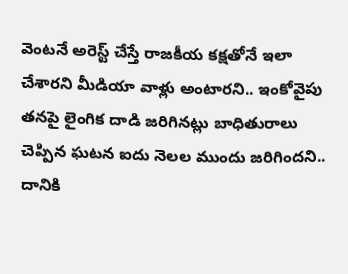వెంటనే అరెస్ట్ చేస్తే రాజకీయ కక్షతోనే ఇలా చేశారని మీడియా వాళ్లు అంటారని.. ఇంకోవైపు తనపై లైంగిక దాడి జరిగినట్లు బాధితురాలు చెప్పిన ఘటన ఐదు నెలల ముందు జరిగిందని.. దానికి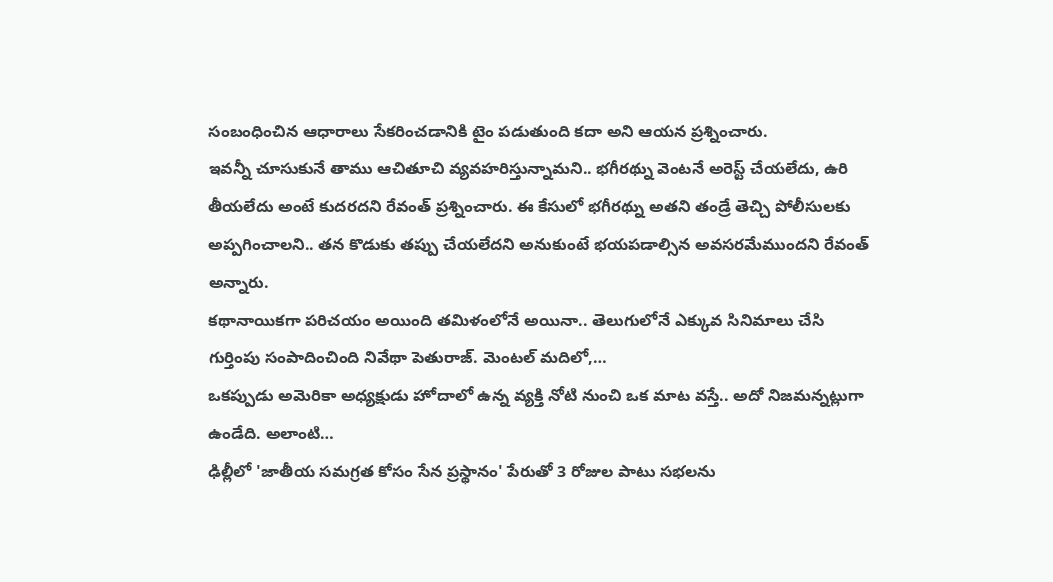సంబంధించిన ఆధారాలు సేకరించడానికి టైం పడుతుంది కదా అని ఆయన ప్రశ్నించారు.
ఇవన్నీ చూసుకునే తాము ఆచితూచి వ్యవహరిస్తున్నామని.. భగీరథ్ను వెంటనే అరెస్ట్ చేయలేదు, ఉరి తీయలేదు అంటే కుదరదని రేవంత్ ప్రశ్నించారు. ఈ కేసులో భగీరథ్ను అతని తండ్రే తెచ్చి పోలీసులకు అప్పగించాలని.. తన కొడుకు తప్పు చేయలేదని అనుకుంటే భయపడాల్సిన అవసరమేముందని రేవంత్ అన్నారు.
కథానాయికగా పరిచయం అయింది తమిళంలోనే అయినా.. తెలుగులోనే ఎక్కువ సినిమాలు చేసి గుర్తింపు సంపాదించింది నివేథా పెతురాజ్. మెంటల్ మదిలో,…
ఒకప్పుడు అమెరికా అధ్యక్షుడు హోదాలో ఉన్న వ్యక్తి నోటి నుంచి ఒక మాట వస్తే.. అదో నిజమన్నట్లుగా ఉండేది. అలాంటి…
ఢిల్లీలో 'జాతీయ సమగ్రత కోసం సేన ప్రస్థానం' పేరుతో 3 రోజుల పాటు సభలను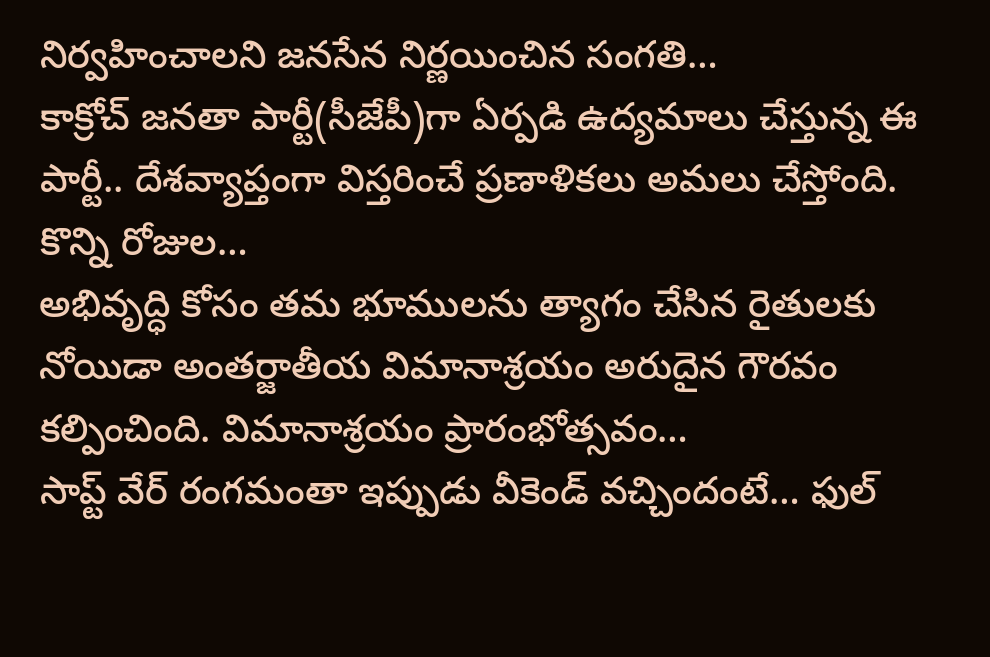నిర్వహించాలని జనసేన నిర్ణయించిన సంగతి…
కాక్రోచ్ జనతా పార్టీ(సీజేపీ)గా ఏర్పడి ఉద్యమాలు చేస్తున్న ఈ పార్టీ.. దేశవ్యాప్తంగా విస్తరించే ప్రణాళికలు అమలు చేస్తోంది. కొన్ని రోజుల…
అభివృద్ధి కోసం తమ భూములను త్యాగం చేసిన రైతులకు నోయిడా అంతర్జాతీయ విమానాశ్రయం అరుదైన గౌరవం కల్పించింది. విమానాశ్రయం ప్రారంభోత్సవం…
సాప్ట్ వేర్ రంగమంతా ఇప్పుడు వీకెండ్ వచ్చిందంటే… ఫుల్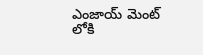ఎంజాయ్ మెంట్ లోకి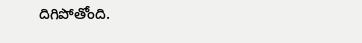దిగిపోతోంది.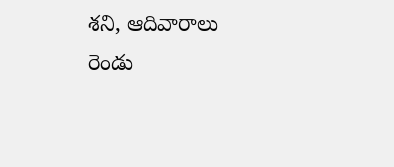శని, ఆదివారాలు రెండు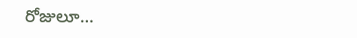రోజులూ…